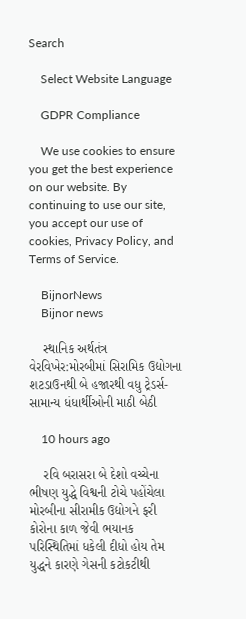Search

    Select Website Language

    GDPR Compliance

    We use cookies to ensure you get the best experience on our website. By continuing to use our site, you accept our use of cookies, Privacy Policy, and Terms of Service.

    BijnorNews
    Bijnor news

    સ્થાનિક અર્થતંત્ર વેરવિખેર:મોરબીમાં સિરામિક ઉદ્યોગના શટડાઉનથી બે હજારથી વધુ ટ્રેડર્સ-સામાન્ય ધંધાર્થીઓની માઠી બેઠી

    10 hours ago

    રવિ બરાસરા બે દેશો વચ્ચેના ભીષણ યુદ્ધે વિશ્વની ટોચે પહોંચેલા મોરબીના સીરામીક ઉદ્યોગને ફરી કોરોના કાળ જેવી ભયાનક પરિસ્થિતિમાં ધકેલી દીધો હોય તેમ યુદ્ધને કારણે ગેસની કટોકટીથી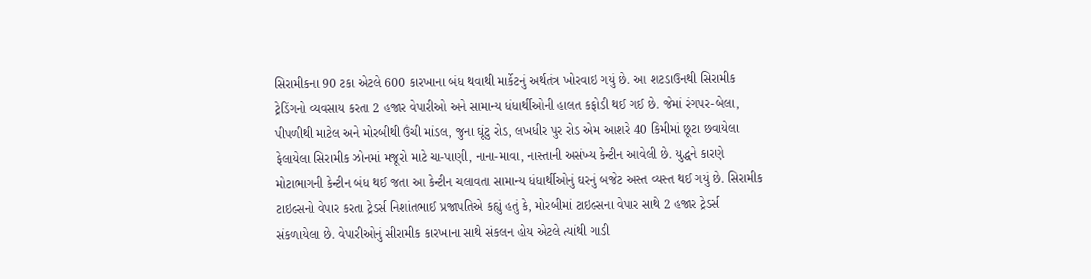સિરામીકના 90 ટકા એટલે 600 કારખાના બંધ થવાથી માર્કેટનું અર્થતંત્ર ખોરવાઇ ગયું છે. આ શટડાઉનથી સિરામીક ટ્રેડિંગનો વ્યવસાય કરતા 2 હજાર વેપારીઓ અને સામાન્ય ધંધાર્થીઓની હાલત કફોડી થઈ ગઈ છે. જેમાં રંગપર-બેલા, પીપળીથી માટેલ અને મોરબીથી ઉંચી માંડલ, જુના ઘૂંટુ રોડ, લખધીર પુર રોડ એમ આશરે 40 કિમીમાં છૂટા છવાયેલા ફેલાયેલા સિરામીક ઝોનમાં મજૂરો માટે ચા-પાણી, નાના-માવા, નાસ્તાની અસંખ્ય કેન્ટીન આવેલી છે. યુદ્ધને કારણે મોટાભાગની કેન્ટીન બંધ થઈ જતા આ કેન્ટીન ચલાવતા સામાન્ય ધંધાર્થીઓનું ઘરનું બજેટ અસ્ત વ્યસ્ત થઈ ગયું છે. સિરામીક ટાઇલ્સનો વેપાર કરતા ટ્રેડર્સ નિશાંતભાઈ પ્રજાપતિએ કહ્યું હતું કે, મોરબીમાં ટાઇલ્સના વેપાર સાથે 2 હજાર ટ્રેડર્સ સંકળાયેલા છે. વેપારીઓનું સીરામીક કારખાના સાથે સંકલન હોય એટલે ત્યાંથી ગાડી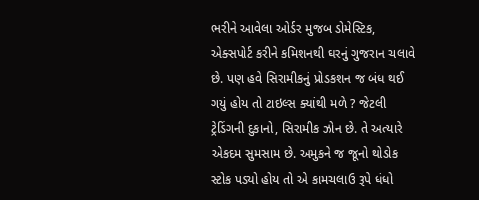ભરીને આવેલા ઓર્ડર મુજબ ડોમેસ્ટિક, એક્સપોર્ટ કરીને કમિશનથી ઘરનું ગુજરાન ચલાવે છે. પણ હવે સિરામીકનું પ્રોડકશન જ બંધ થઈ ગયું હોય તો ટાઇલ્સ ક્યાંથી મળે ? જેટલી ટ્રેડિંગની દુકાનો, સિરામીક ઝોન છે. તે અત્યારે એકદમ સુમસામ છે. અમુકને જ જૂનો થોડોક સ્ટોક પડ્યો હોય તો એ કામચલાઉ રૂપે ધંધો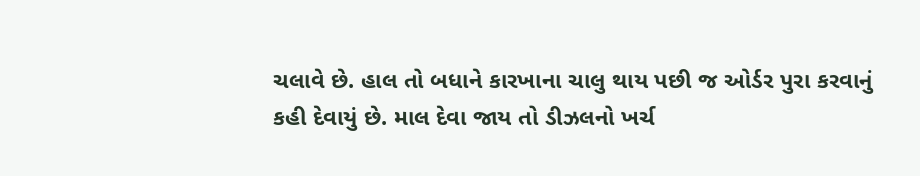ચલાવે છે. હાલ તો બધાને કારખાના ચાલુ થાય પછી જ ઓર્ડર પુરા કરવાનું કહી દેવાયું છે. માલ દેવા જાય તો ડીઝલનો ખર્ચ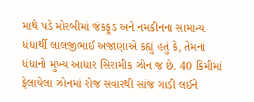માથે પડે મોરબીમાં જંકફૂડ અને નમકીનના સામાન્ય ધંધાર્થી લાલજીભાઈ અજાણાએ કહ્યું હતું કે, તેમના ધંધાનો મુખ્ય આધાર સિરામીક ઝોન જ છે. 40 કિમીમાં ફેલાયેલા ઝોનમાં રોજ સવારથી સાંજ ગાડી લઈને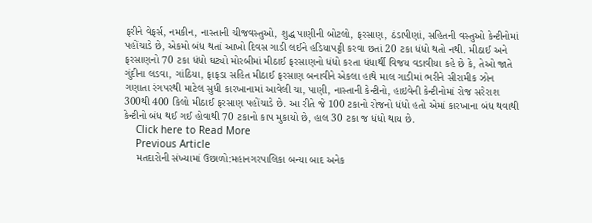ફરીને વેફર્સ, નમકીન, નાસ્તાની ચીજવસ્તુઓ, શુદ્ધ પાણીની બોટલો, ફરસાણ, ઠંડાપીણાં, સહિતની વસ્તુઓ કેન્ટીનોમાં પહોંચાડે છે, એકમો બંધ થતાં આખો દિવસ ગાડી લઈને હડિયાપટ્ટી કરવા છતાં 20 ટકા ધંધો થતો નથી. મીઠાઈ અને ફરસાણનો 70 ટકા ધંધો ઘટ્યો મોરબીમાં મીઠાઈ ફરસાણનો ધંધો કરતા ધંધાર્થી વિજય વડાવીયા કહે છે કે, તેઓ જાતે ગુંદીના લડવા, ગાંઠિયા, ફાફડા સહિત મીઠાઈ ફરસાણ બનાવીને એકલા હાથે માલ ગાડીમાં ભરીને સીરામીક ઝોન ગણાતા રંગપરથી માટેલ સુધી કારખાનામાં આવેલી ચા, પાણી, નાસ્તાની કેન્ટીનો, હાઇવેની કેન્ટીનોમાં રોજ સરેરાશ 300થી 400 કિલો મીઠાઈ ફરસાણ પહોંચાડે છે. આ રીતે જે 100 ટકાનો રોજનો ધંધો હતો એમાં કારખાના બંધ થવાથી કેન્ટીનો બંધ થઈ ગઈ હોવાથી 70 ટકાનો કાપ મુકાયો છે, હાલ 30 ટકા જ ધંધો થાય છે.
    Click here to Read More
    Previous Article
    મતદારોની સંખ્યામાં ઉછાળો:મહાનગરપાલિકા બન્યા બાદ અનેક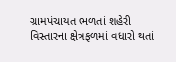ગ્રામપંચાયત ભળતાં શહેરી વિસ્તારના ક્ષેત્રફળમાં વધારો થતાં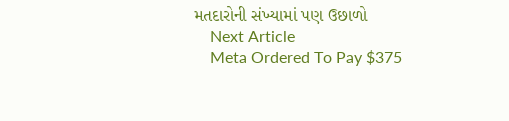મતદારોની સંખ્યામાં પણ ઉછાળો
    Next Article
    Meta Ordered To Pay $375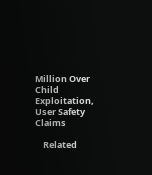Million Over Child Exploitation, User Safety Claims

    Related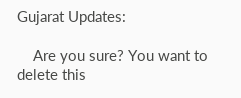Gujarat Updates:

    Are you sure? You want to delete this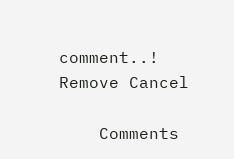comment..! Remove Cancel

    Comments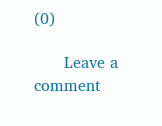(0)

      Leave a comment